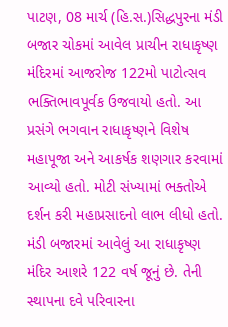પાટણ, 08 માર્ચ (હિ.સ.)સિદ્ધપુરના મંડી બજાર ચોકમાં આવેલ પ્રાચીન રાધાકૃષ્ણ મંદિરમાં આજરોજ 122મો પાટોત્સવ ભક્તિભાવપૂર્વક ઉજવાયો હતો. આ પ્રસંગે ભગવાન રાધાકૃષ્ણને વિશેષ મહાપૂજા અને આકર્ષક શણગાર કરવામાં આવ્યો હતો. મોટી સંખ્યામાં ભક્તોએ દર્શન કરી મહાપ્રસાદનો લાભ લીધો હતો.
મંડી બજારમાં આવેલું આ રાધાકૃષ્ણ મંદિર આશરે 122 વર્ષ જૂનું છે. તેની સ્થાપના દવે પરિવારના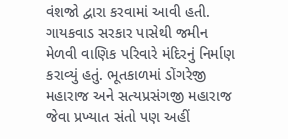વંશજો દ્વારા કરવામાં આવી હતી. ગાયકવાડ સરકાર પાસેથી જમીન મેળવી વાણિક પરિવારે મંદિરનું નિર્માણ કરાવ્યું હતું. ભૂતકાળમાં ડોંગરેજી મહારાજ અને સત્યપ્રસંગજી મહારાજ જેવા પ્રખ્યાત સંતો પણ અહીં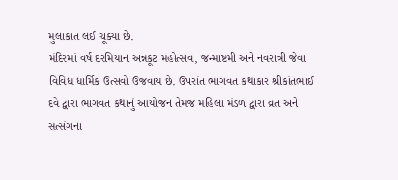મુલાકાત લઈ ચૂક્યા છે.
મંદિરમાં વર્ષ દરમિયાન અન્નકૂટ મહોત્સવ, જન્માષ્ટમી અને નવરાત્રી જેવા વિવિધ ધાર્મિક ઉત્સવો ઉજવાય છે. ઉપરાંત ભાગવત કથાકાર શ્રીકાંતભાઈ દવે દ્વારા ભાગવત કથાનું આયોજન તેમજ મહિલા મંડળ દ્વારા વ્રત અને સત્સંગના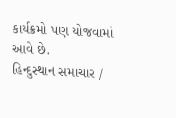કાર્યક્રમો પણ યોજવામાં આવે છે.
હિન્દુસ્થાન સમાચાર /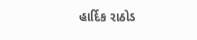હાર્દિક રાઠોડ